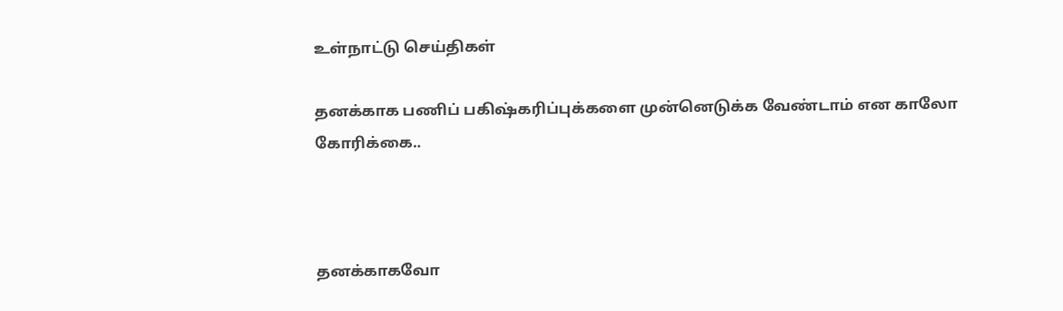உள்நாட்டு செய்திகள்

தனக்காக பணிப் பகிஷ்கரிப்புக்களை முன்னெடுக்க வேண்டாம் என காலோ கோரிக்கை..



தனக்காகவோ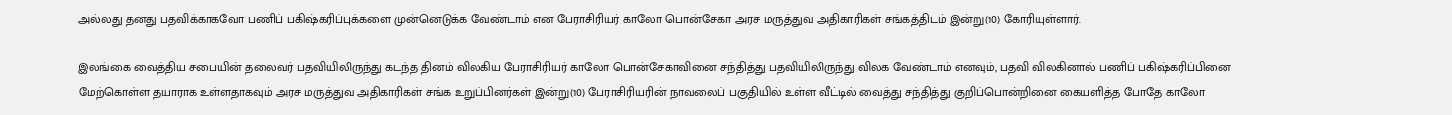அல்லது தனது பதவிக்காகவோ பணிப் பகிஷ்கரிப்புக்களை முன்னெடுக்க வேண்டாம் என பேராசிரியர் காலோ பொன்சேகா அரச மருத்துவ அதிகாரிகள் சங்கத்திடம் இன்று(10) கோரியுள்ளார்.

இலங்கை வைத்திய சபையின் தலைவர் பதவியிலிருந்து கடந்த தினம் விலகிய பேராசிரியர் காலோ பொன்சேகாவினை சந்தித்து பதவியிலிருந்து விலக வேண்டாம் எனவும், பதவி விலகினால் பணிப் பகிஷ்கரிப்பினை மேற்கொள்ள தயாராக உள்ளதாகவும் அரச மருத்துவ அதிகாரிகள் சங்க உறுப்பினர்கள் இன்று(10) பேராசிரியரின் நாவலைப் பகுதியில் உள்ள வீட்டில் வைத்து சந்தித்து குறிப்பொன்றினை கையளித்த போதே காலோ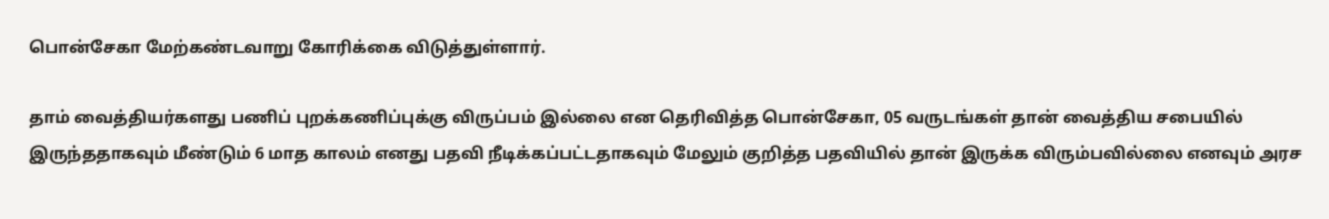பொன்சேகா மேற்கண்டவாறு கோரிக்கை விடுத்துள்ளார்.

தாம் வைத்தியர்களது பணிப் புறக்கணிப்புக்கு விருப்பம் இல்லை என தெரிவித்த பொன்சேகா, 05 வருடங்கள் தான் வைத்திய சபையில் இருந்ததாகவும் மீண்டும் 6 மாத காலம் எனது பதவி நீடிக்கப்பட்டதாகவும் மேலும் குறித்த பதவியில் தான் இருக்க விரும்பவில்லை எனவும் அரச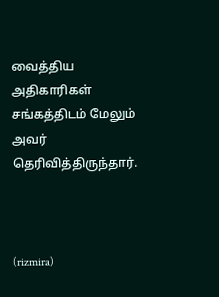வைத்திய அதிகாரிகள் சங்கத்திடம் மேலும் அவர் தெரிவித்திருந்தார்.



(rizmira)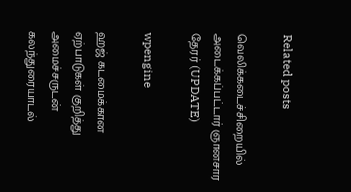Related posts

வெலிக்கடைச்சிறையில் அடைக்கப்பட்டார் ஞானசார தேரர் (UPDATE)

wpengine

ஹஜ் கடமைக்கான ஏற்பாடுகள் குறித்து அமைச்சருடன் கலந்துரையாடல்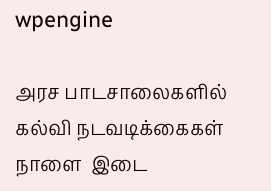wpengine

அரச பாடசாலைகளில் கல்வி நடவடிக்கைகள் நாளை  இடை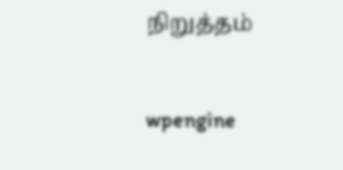நிறுத்தம்

wpengine